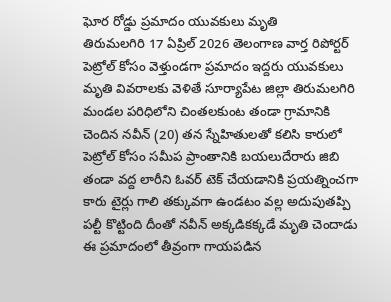ఘోర రోడ్డు ప్రమాదం యువకులు మృతి
తిరుమలగిరి 17 ఏప్రిల్ 2026 తెలంగాణ వార్త రిపోర్టర్
పెట్రోల్ కోసం వెళ్తుండగా ప్రమాదం ఇద్దరు యువకులు మృతి వివరాలకు వెళితే సూర్యాపేట జిల్లా తిరుమలగిరి మండల పరిధిలోని చింతలకుంట తండా గ్రామానికి చెందిన నవీన్ (20) తన స్నేహితులతో కలిసి కారులో పెట్రోల్ కోసం సమీప ప్రాంతానికి బయలుదేరారు జిబి తండా వద్ద లారీని ఓవర్ టెక్ చేయడానికి ప్రయత్నించగా కారు టైర్లు గాలి తక్కువగా ఉండటం వల్ల అదుపుతప్పి పల్టీ కొట్టింది దీంతో నవీన్ అక్కడికక్కడే మృతి చెందాడు ఈ ప్రమాదంలో తీవ్రంగా గాయపడిన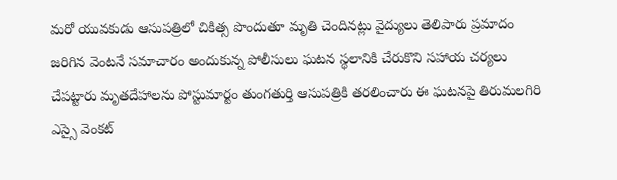మరో యువకుడు ఆసుపత్రిలో చికిత్స పొందుతూ మృతి చెందినట్లు వైద్యులు తెలిపారు ప్రమాదం జరిగిన వెంటనే సమాచారం అందుకున్న పోలీసులు ఘటన స్థలానికి చేరుకొని సహాయ చర్యలు చేపట్టారు మృతదేహాలను పోస్టుమార్టం తుంగతుర్తి ఆసుపత్రికి తరలించారు ఈ ఘటనపై తిరుమలగిరి ఎస్సై వెంకట్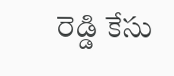రెడ్డి కేసు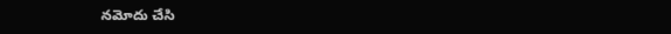నమోదు చేసి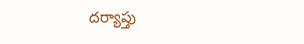దర్యాప్తు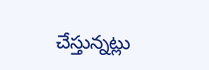చేస్తున్నట్లు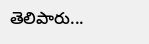తెలిపారు...